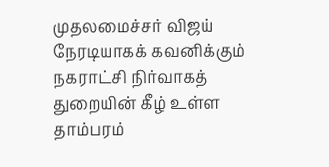முதலமைச்சர் விஜய் நேரடியாகக் கவனிக்கும் நகராட்சி நிர்வாகத் துறையின் கீழ் உள்ள தாம்பரம்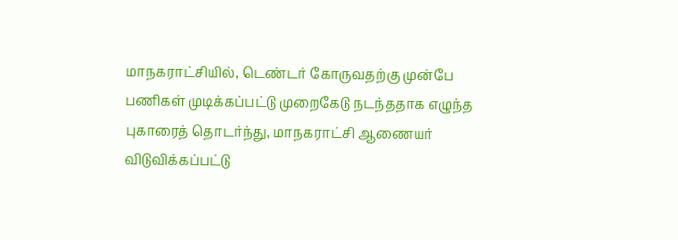மாநகராட்சியில், டெண்டர் கோருவதற்கு முன்பே பணிகள் முடிக்கப்பட்டு முறைகேடு நடந்ததாக எழுந்த புகாரைத் தொடர்ந்து, மாநகராட்சி ஆணையர் விடுவிக்கப்பட்டு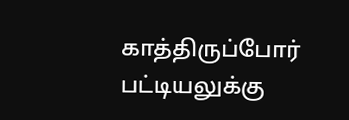காத்திருப்போர் பட்டியலுக்கு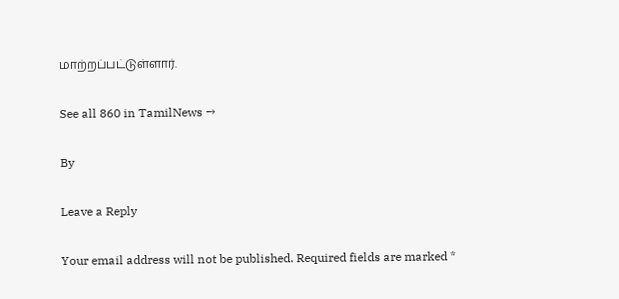மாற்றப்பட்டுள்ளார்.

See all 860 in TamilNews →

By

Leave a Reply

Your email address will not be published. Required fields are marked *